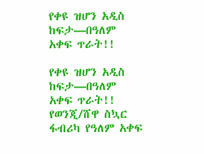የቀዩ ዝሆን አዲስ ከፍታ—በዓለም አቀፍ ጥራት!!

የቀዩ ዝሆን አዲስ ከፍታ—በዓለም አቀፍ ጥራት!! የወንጂ/ሸዋ ስኳር ፋብሪካ የዓለም አቀፍ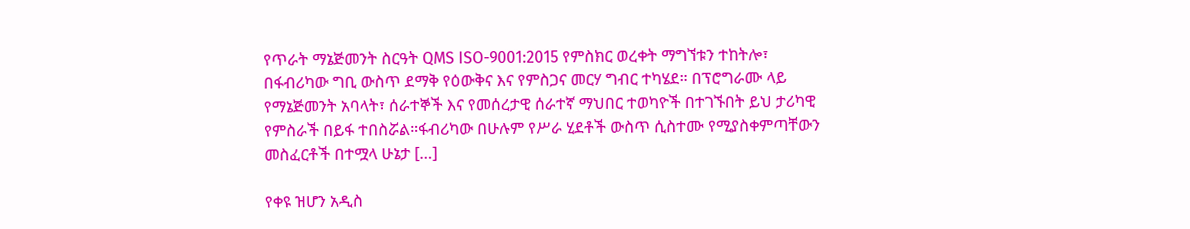የጥራት ማኔጅመንት ስርዓት QMS ISO-9001:2015 የምስክር ወረቀት ማግኘቱን ተከትሎ፣ በፋብሪካው ግቢ ውስጥ ደማቅ የዕውቅና እና የምስጋና መርሃ ግብር ተካሄደ። በፕሮግራሙ ላይ የማኔጅመንት አባላት፣ ሰራተኞች እና የመሰረታዊ ሰራተኛ ማህበር ተወካዮች በተገኙበት ይህ ታሪካዊ የምስራች በይፋ ተበስሯል።ፋብሪካው በሁሉም የሥራ ሂደቶች ውስጥ ሲስተሙ የሚያስቀምጣቸውን መስፈርቶች በተሟላ ሁኔታ […]

የቀዩ ዝሆን አዲስ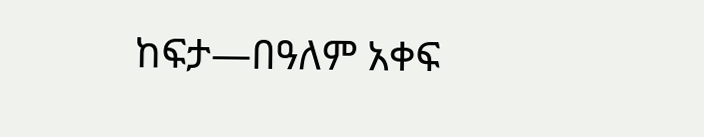ከፍታ—በዓለም አቀፍ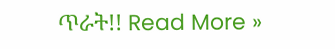ጥራት!! Read More »